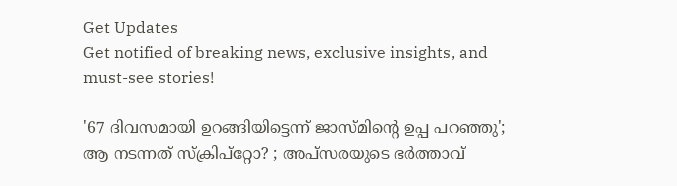Get Updates
Get notified of breaking news, exclusive insights, and must-see stories!

'67 ദിവസമായി ഉറങ്ങിയിട്ടെന്ന് ജാസ്മിന്റെ ഉപ്പ പറഞ്ഞു'; ആ നടന്നത് സ്ക്രിപ്റ്റോ? ; അപ്സരയുടെ ഭർത്താവ്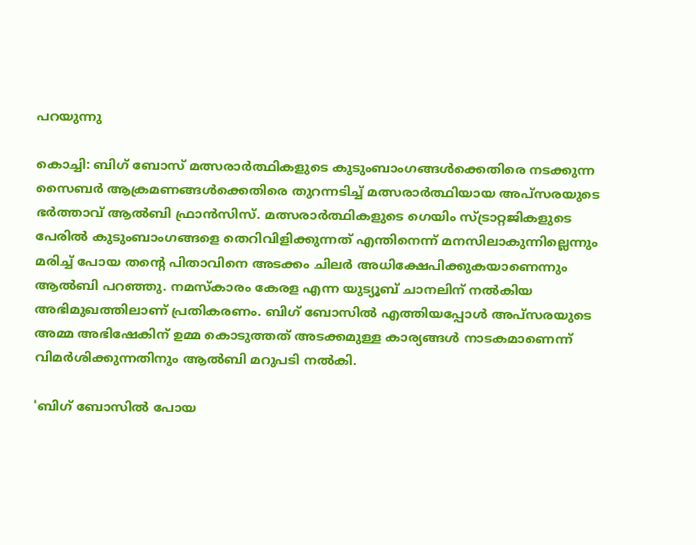പറയുന്നു

കൊച്ചി: ബിഗ് ബോസ് മത്സരാർത്ഥികളുടെ കുടുംബാംഗങ്ങൾക്കെതിരെ നടക്കുന്ന സൈബർ ആക്രമണങ്ങൾക്കെതിരെ തുറന്നടിച്ച് മത്സരാർത്ഥിയായ അപ്സരയുടെ ഭർത്താവ് ആൽബി ഫ്രാൻസിസ്. മത്സരാർത്ഥികളുടെ ഗെയിം സ്ട്രാറ്റജികളുടെ പേരിൽ കുടുംബാംഗങ്ങളെ തെറിവിളിക്കുന്നത് എന്തിനെന്ന് മനസിലാകുന്നില്ലെന്നും മരിച്ച് പോയ തന്റെ പിതാവിനെ അടക്കം ചിലർ അധിക്ഷേപിക്കുകയാണെന്നും ആൽബി പറഞ്ഞു. നമസ്കാരം കേരള എന്ന യുട്യൂബ് ചാനലിന് നൽകിയ അഭിമുഖത്തിലാണ് പ്രതികരണം. ബിഗ് ബോസിൽ എത്തിയപ്പോൾ അപ്സരയുടെ അമ്മ അഭിഷേകിന് ഉമ്മ കൊടുത്തത് അടക്കമുള്ള കാര്യങ്ങൾ നാടകമാണെന്ന് വിമർശിക്കുന്നതിനും ആൽബി മറുപടി നൽകി.

'ബിഗ് ബോസിൽ പോയ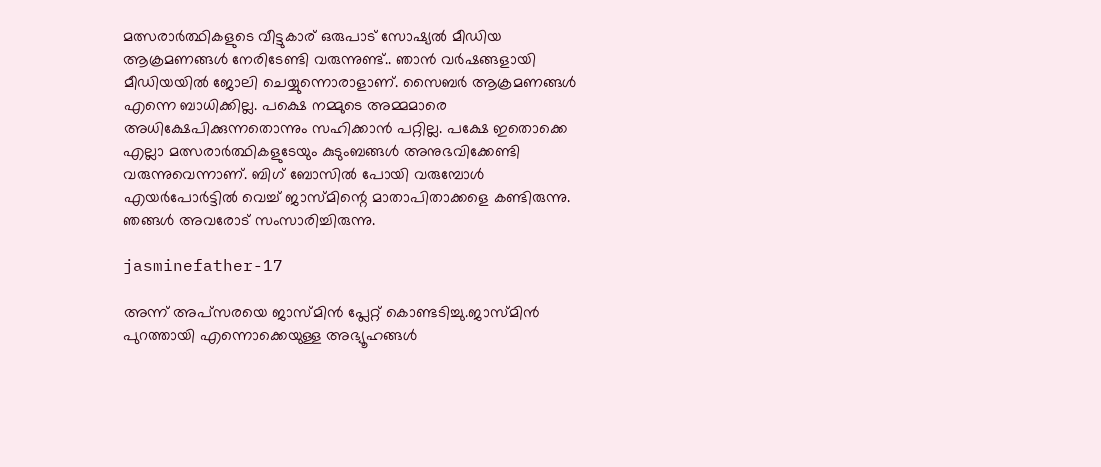മത്സരാർത്ഥികളുടെ വീട്ടുകാര് ഒരുപാട് സോഷ്യൽ മീഡിയ ആക്രമണങ്ങൾ നേരിടേണ്ടി വരുന്നുണ്ട്.. ഞാൻ വർഷങ്ങളായി മീഡിയയിൽ ജോലി ചെയ്യുന്നൊരാളാണ്. സൈബർ ആക്രമണങ്ങൾ എന്നെ ബാധിക്കില്ല. പക്ഷെ നമ്മുടെ അമ്മമാരെ അധിക്ഷേപിക്കുന്നതൊന്നും സഹിക്കാൻ പറ്റില്ല. പക്ഷേ ഇതൊക്കെ എല്ലാ മത്സരാർത്ഥികളുടേയും കുടുംബങ്ങൾ അനുഭവിക്കേണ്ടി വരുന്നുവെന്നാണ്. ബിഗ് ബോസിൽ പോയി വരുമ്പോൾ എയർപോർട്ടിൽ വെച്ച് ജാസ്മിന്റെ മാതാപിതാക്കളെ കണ്ടിരുന്നു. ഞങ്ങൾ അവരോട് സംസാരിച്ചിരുന്നു.

jasminefather-17

അന്ന് അപ്സരയെ ജാസ്മിൻ പ്ലേറ്റ് കൊണ്ടടിച്ചു.ജാസ്മിൻ പുറത്തായി എന്നൊക്കെയുള്ള അഭ്യൂഹങ്ങൾ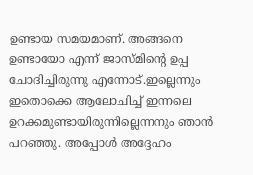ഉണ്ടായ സമയമാണ്. അങ്ങനെ ഉണ്ടായോ എന്ന് ജാസ്മിന്റെ ഉപ്പ ചോദിച്ചിരുന്നു എന്നോട്.ഇല്ലെന്നും ഇതൊക്കെ ആലോചിച്ച് ഇന്നലെ ഉറക്കമുണ്ടായിരുന്നില്ലെന്നനും ഞാൻ പറഞ്ഞു. അപ്പോൾ അദ്ദേഹം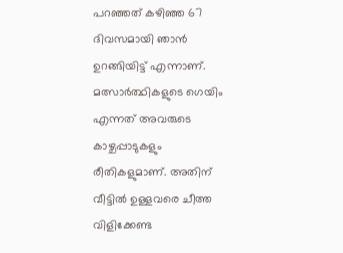പറഞ്ഞത് കഴിഞ്ഞ 67 ദിവസമായി ഞാൻ ഉറങ്ങിയിട്ട് എന്നാണ്. മത്സാർത്ഥികളുടെ ഗെയിം എന്നത് അവരുടെ കാഴ്ചപ്പാടുകളും രീതികളുമാണ്. അതിന് വീട്ടിൽ ഉള്ളവരെ ചീത്ത വിളിക്കേണ്ട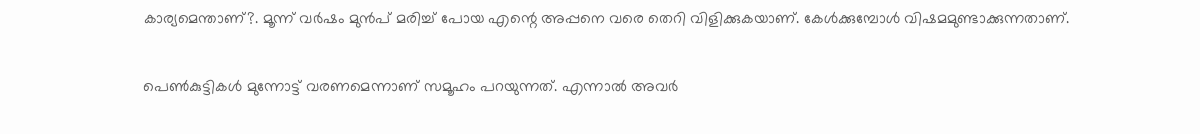കാര്യമെന്താണ്?. മൂന്ന് വർഷം മുൻപ് മരിച്ച് പോയ എന്റെ അപ്പനെ വരെ തെറി വിളിക്കുകയാണ്. കേൾക്കുമ്പോൾ വിഷമമുണ്ടാക്കുന്നതാണ്.

പെൺകുട്ടികൾ മുന്നോട്ട് വരണമെന്നാണ് സമൂഹം പറയുന്നത്. എന്നാൽ അവർ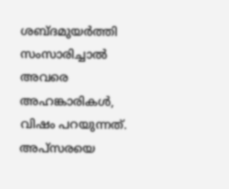ശബ്ദമുയർത്തി സംസാരിച്ചാൽ അവരെ അഹങ്കാരികൾ, വിഷം പറയുന്നത്. അപ്സരയെ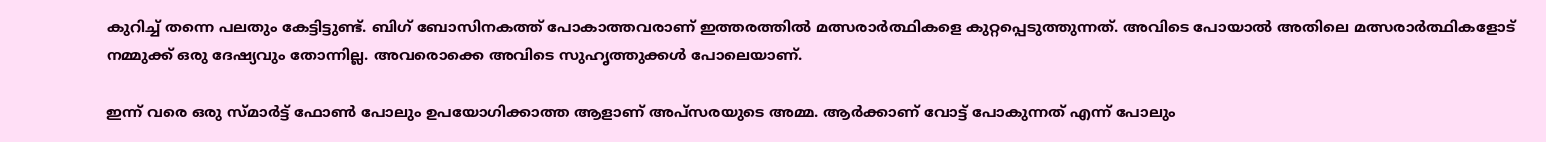കുറിച്ച് തന്നെ പലതും കേട്ടിട്ടുണ്ട്. ബിഗ് ബോസിനകത്ത് പോകാത്തവരാണ് ഇത്തരത്തിൽ മത്സരാർത്ഥികളെ കുറ്റപ്പെടുത്തുന്നത്. അവിടെ പോയാൽ അതിലെ മത്സരാർത്ഥികളോട് നമ്മുക്ക് ഒരു ദേഷ്യവും തോന്നില്ല. അവരൊക്കെ അവിടെ സുഹൃത്തുക്കൾ പോലെയാണ്.

ഇന്ന് വരെ ഒരു സ്മാർട്ട് ഫോൺ പോലും ഉപയോഗിക്കാത്ത ആളാണ് അപ്സരയുടെ അമ്മ. ആർക്കാണ് വോട്ട് പോകുന്നത് എന്ന് പോലും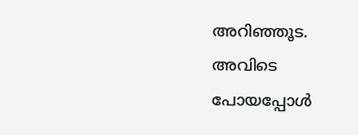അറിഞ്ഞൂട. അവിടെ പോയപ്പോൾ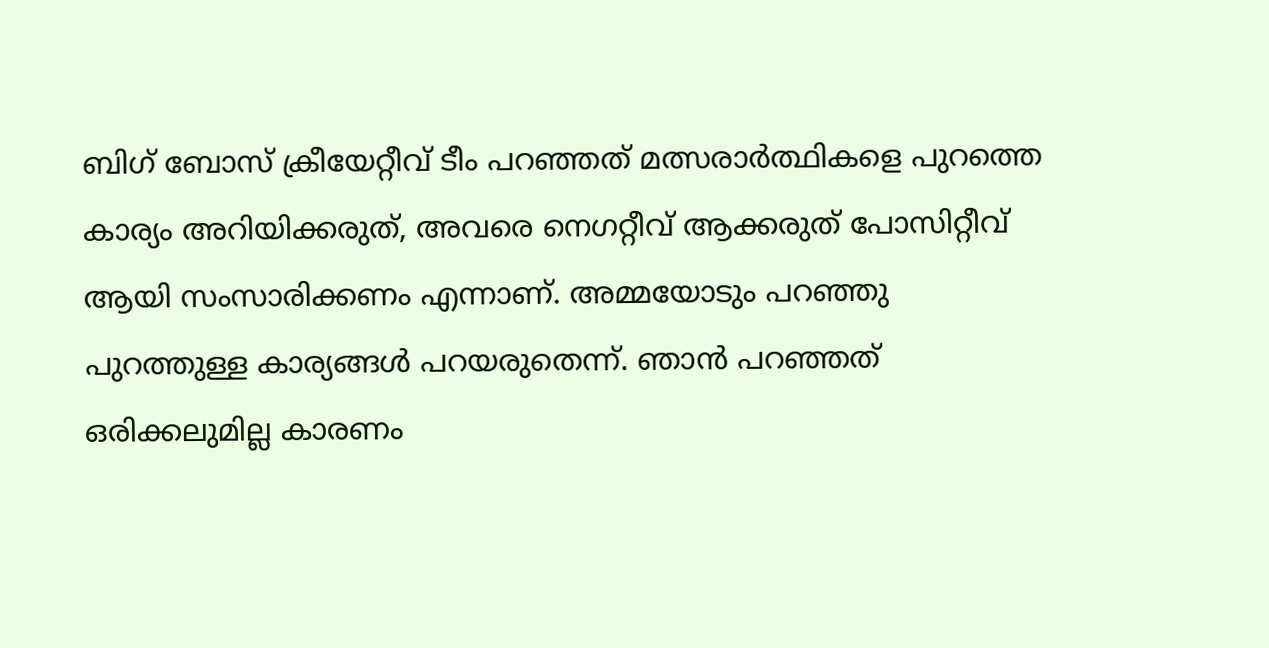ബിഗ് ബോസ് ക്രീയേറ്റീവ് ടീം പറഞ്ഞത് മത്സരാർത്ഥികളെ പുറത്തെ കാര്യം അറിയിക്കരുത്, അവരെ നെഗറ്റീവ് ആക്കരുത് പോസിറ്റീവ് ആയി സംസാരിക്കണം എന്നാണ്. അമ്മയോടും പറഞ്ഞു പുറത്തുള്ള കാര്യങ്ങൾ പറയരുതെന്ന്. ഞാൻ പറഞ്ഞത് ഒരിക്കലുമില്ല കാരണം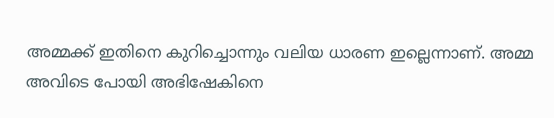അമ്മക്ക് ഇതിനെ കുറിച്ചൊന്നും വലിയ ധാരണ ഇല്ലെന്നാണ്. അമ്മ അവിടെ പോയി അഭിഷേകിനെ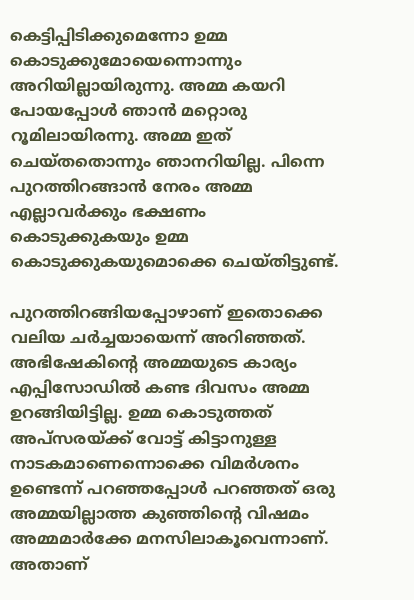കെട്ടിപ്പിടിക്കുമെന്നോ ഉമ്മ കൊടുക്കുമോയെന്നൊന്നും അറിയില്ലായിരുന്നു. അമ്മ കയറി പോയപ്പോൾ ഞാൻ മറ്റൊരു റൂമിലായിരന്നു. അമ്മ ഇത് ചെയ്തതൊന്നും ഞാനറിയില്ല. പിന്നെ പുറത്തിറങ്ങാൻ നേരം അമ്മ എല്ലാവർക്കും ഭക്ഷണം കൊടുക്കുകയും ഉമ്മ കൊടുക്കുകയുമൊക്കെ ചെയ്തിട്ടുണ്ട്.

പുറത്തിറങ്ങിയപ്പോഴാണ് ഇതൊക്കെ വലിയ ചർച്ചയായെന്ന് അറിഞ്ഞത്. അഭിഷേകിന്റെ അമ്മയുടെ കാര്യം എപ്പിസോഡിൽ കണ്ട ദിവസം അമ്മ ഉറങ്ങിയിട്ടില്ല. ഉമ്മ കൊടുത്തത് അപ്സരയ്ക്ക് വോട്ട് കിട്ടാനുള്ള നാടകമാണെന്നൊക്കെ വിമർശനം ഉണ്ടെന്ന് പറഞ്ഞപ്പോൾ പറഞ്ഞത് ഒരു അമ്മയില്ലാത്ത കുഞ്ഞിന്റെ വിഷമം അമ്മമാർക്കേ മനസിലാകൂവെന്നാണ്. അതാണ്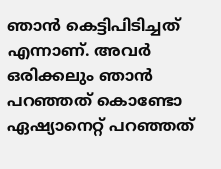ഞാൻ കെട്ടിപിടിച്ചത് എന്നാണ്. അവർ ഒരിക്കലും ഞാൻ പറഞ്ഞത് കൊണ്ടോ ഏഷ്യാനെറ്റ് പറഞ്ഞത്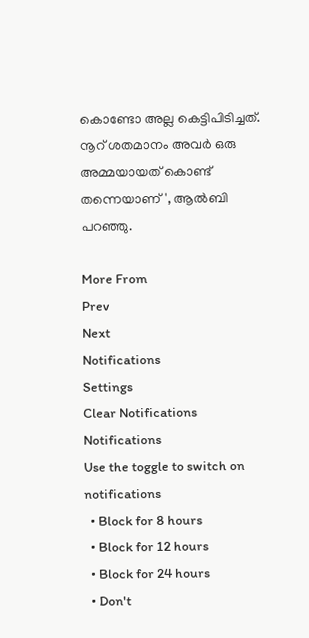കൊണ്ടോ അല്ല കെട്ടിപിടിച്ചത്. നൂറ് ശതമാനം അവർ ഒരു അമ്മയായത് കൊണ്ട് തന്നെയാണ്', ആൽബി പറഞ്ഞു.

More From
Prev
Next
Notifications
Settings
Clear Notifications
Notifications
Use the toggle to switch on notifications
  • Block for 8 hours
  • Block for 12 hours
  • Block for 24 hours
  • Don't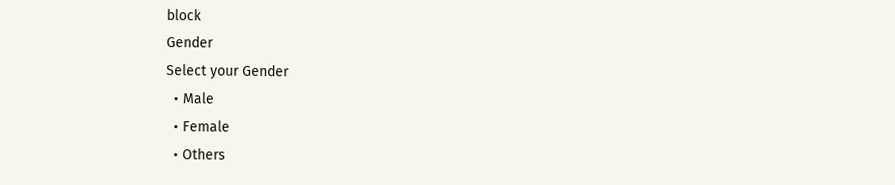block
Gender
Select your Gender
  • Male
  • Female
  • Others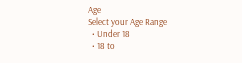Age
Select your Age Range
  • Under 18
  • 18 to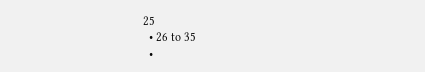25
  • 26 to 35
  •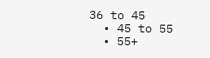36 to 45
  • 45 to 55
  • 55+